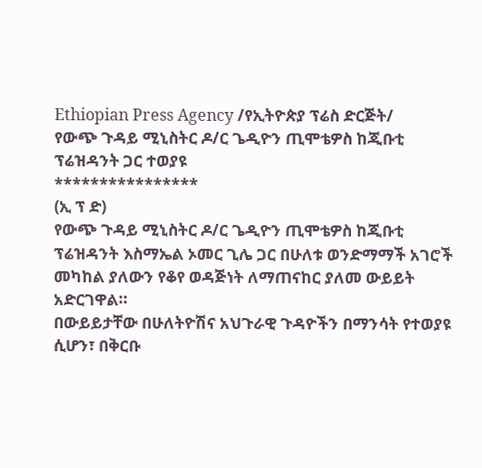Ethiopian Press Agency /የኢትዮጵያ ፕሬስ ድርጅት/
የውጭ ጉዳይ ሚኒስትር ዶ/ር ጌዲዮን ጢሞቴዎስ ከጂቡቲ ፕሬዝዳንት ጋር ተወያዩ
****************
(ኢ ፕ ድ)
የውጭ ጉዳይ ሚኒስትር ዶ/ር ጌዲዮን ጢሞቴዎስ ከጂቡቲ ፕሬዝዳንት እስማኤል ኦመር ጊሌ ጋር በሁለቱ ወንድማማች አገሮች መካከል ያለውን የቆየ ወዳጅነት ለማጠናከር ያለመ ውይይት አድርገዋል።
በውይይታቸው በሁለትዮሽና አህጉራዊ ጉዳዮችን በማንሳት የተወያዩ ሲሆን፣ በቅርቡ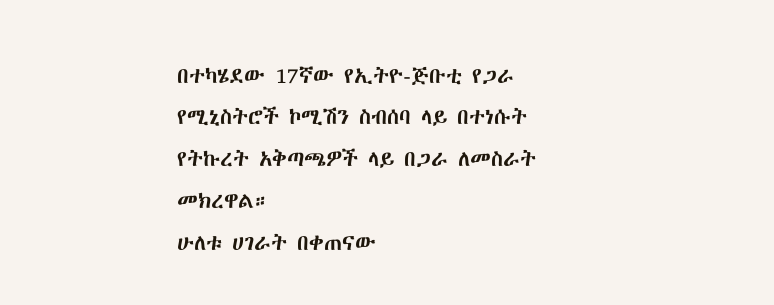በተካሄደው 17ኛው የኢትዮ-ጅቡቲ የጋራ የሚኒስትሮች ኮሚሽን ስብሰባ ላይ በተነሱት የትኩረት አቅጣጫዎች ላይ በጋራ ለመስራት መክረዋል።
ሁለቱ ሀገራት በቀጠናው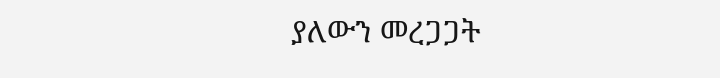ያለውን መረጋጋት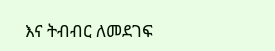እና ትብብር ለመደገፍ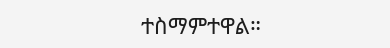ተስማምተዋል።